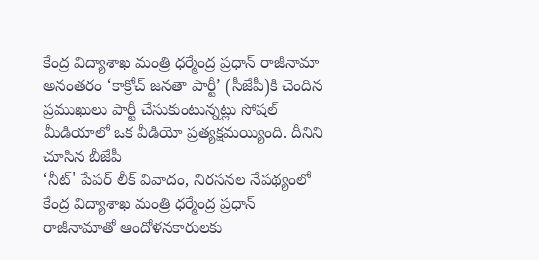కేంద్ర విద్యాశాఖ మంత్రి ధర్మేంద్ర ప్రధాన్ రాజీనామా అనంతరం ‘కాక్రోచ్ జనతా పార్టీ’ (సీజేపీ)కి చెందిన ప్రముఖులు పార్టీ చేసుకుంటున్నట్లు సోషల్ మీడియాలో ఒక వీడియో ప్రత్యక్షమయ్యింది. దీనిని చూసిన బీజేపీ
‘నీట్' పేపర్ లీక్ వివాదం, నిరసనల నేపథ్యంలో కేంద్ర విద్యాశాఖ మంత్రి ధర్మేంద్ర ప్రధాన్ రాజీనామాతో ఆందోళనకారులకు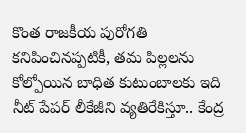కొంత రాజకీయ పురోగతి కనిపించినప్పటికీ, తమ పిల్లలను కోల్పోయిన బాధిత కుటుంబాలకు ఇది
నీట్ పేపర్ లీకేజీని వ్యతిరేకిస్తూ.. కేంద్ర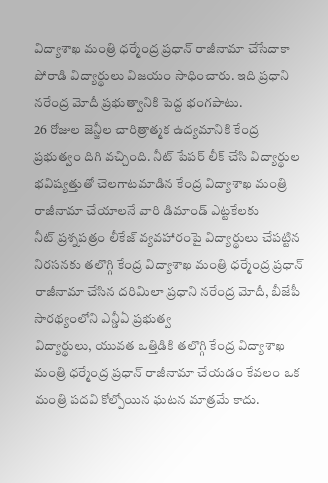విద్యాశాఖ మంత్రి ధర్మేంద్ర ప్రధాన్ రాజీనామా చేసేదాకా పోరాడి విద్యార్థులు విజయం సాధించారు. ఇది ప్రధాని నరేంద్ర మోదీ ప్రభుత్వానికి పెద్ద భంగపాటు.
26 రోజుల జెన్జీల చారిత్రాత్మక ఉద్యమానికి కేంద్ర ప్రభుత్వం దిగి వచ్చింది. నీట్ పేపర్ లీక్ చేసి విద్యార్థుల భవిష్యత్తుతో చెలగాటమాడిన కేంద్ర విద్యాశాఖ మంత్రి రాజీనామా చేయాలనే వారి డిమాండ్ ఎట్టకేలకు
నీట్ ప్రశ్నపత్రం లీకేజ్ వ్యవహారంపై విద్యార్థులు చేపట్టిన నిరసనకు తలొగ్గి కేంద్ర విద్యాశాఖ మంత్రి ధర్మేంద్ర ప్రధాన్ రాజీనామా చేసిన దరిమిలా ప్రధాని నరేంద్ర మోదీ, బీజేపీ సారథ్యంలోని ఎన్డీఏ ప్రభుత్వ
విద్యార్థులు, యువత ఒత్తిడికి తలొగ్గి కేంద్ర విద్యాశాఖ మంత్రి ధర్మేంద్ర ప్రధాన్ రాజీనామా చేయడం కేవలం ఒక మంత్రి పదవి కోల్పోయిన ఘటన మాత్రమే కాదు.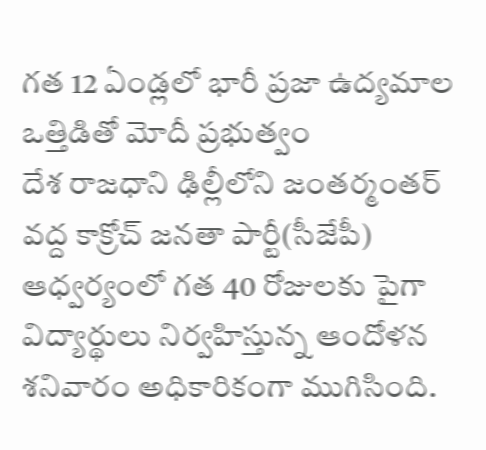గత 12 ఏండ్లలో భారీ ప్రజా ఉద్యమాల ఒత్తిడితో మోదీ ప్రభుత్వం
దేశ రాజధాని ఢిల్లీలోని జంతర్మంతర్ వద్ద కాక్రోచ్ జనతా పార్టీ(సీజేపీ) ఆధ్వర్యంలో గత 40 రోజులకు పైగా విద్యార్థులు నిర్వహిస్తున్న ఆందోళన శనివారం అధికారికంగా ముగిసింది.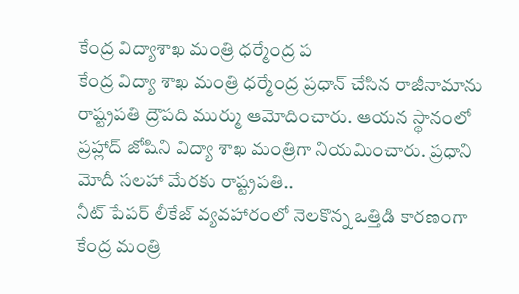కేంద్ర విద్యాశాఖ మంత్రి ధర్మేంద్ర ప
కేంద్ర విద్యా శాఖ మంత్రి ధర్మేంద్ర ప్రధాన్ చేసిన రాజీనామాను రాష్ట్రపతి ద్రౌపది ముర్ము ఆమోదించారు. ఆయన స్థానంలో ప్రహ్లాద్ జోషిని విద్యా శాఖ మంత్రిగా నియమించారు. ప్రధాని మోదీ సలహా మేరకు రాష్ట్రపతి..
నీట్ పేపర్ లీకేజ్ వ్యవహారంలో నెలకొన్న ఒత్తిడి కారణంగా కేంద్ర మంత్రి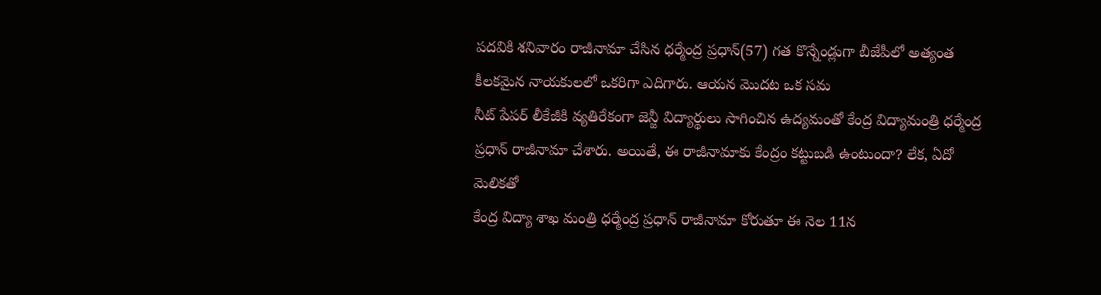పదవికి శనివారం రాజీనామా చేసిన ధర్మేంద్ర ప్రధాన్(57) గత కొన్నేండ్లుగా బీజేపీలో అత్యంత కీలకమైన నాయకులలో ఒకరిగా ఎదిగారు. ఆయన మొదట ఒక సమ
నీట్ పేపర్ లీకేజీకి వ్యతిరేకంగా జెన్జీ విద్యార్థులు సాగించిన ఉద్యమంతో కేంద్ర విద్యామంత్రి ధర్మేంద్ర ప్రధాన్ రాజీనామా చేశారు. అయితే, ఈ రాజీనామాకు కేంద్రం కట్టుబడి ఉంటుందా? లేక, ఏదో మెలికతో
కేంద్ర విద్యా శాఖ మంత్రి ధర్మేంద్ర ప్రధాన్ రాజీనామా కోరుతూ ఈ నెల 11న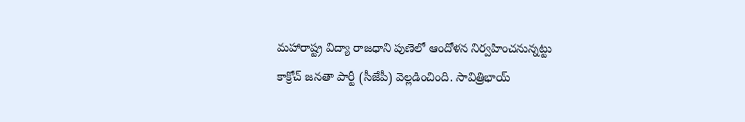మహారాష్ట్ర విద్యా రాజధాని పుణెలో ఆందోళన నిర్వహించనున్నట్టు కాక్రోచ్ జనతా పార్టీ (సీజేపీ) వెల్లడించింది. సావిత్రిభాయ్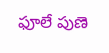ఫూలే పుణె